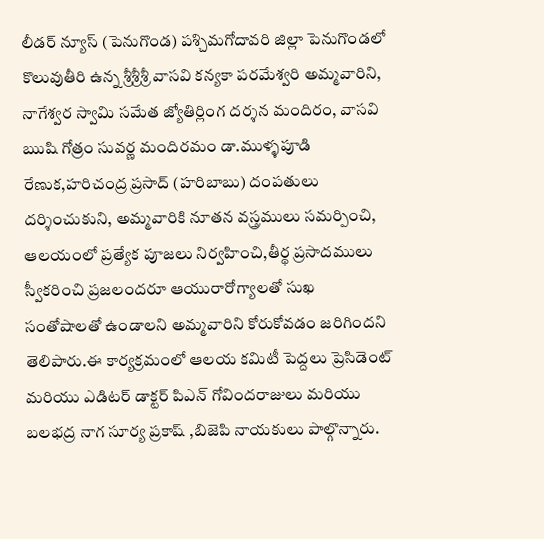లీడర్ న్యూస్ (పెనుగొండ) పశ్చిమగోదావరి జిల్లా పెనుగొండలో కొలువుతీరి ఉన్న శ్రీశ్రీశ్రీ వాసవి కన్యకా పరమేశ్వరి అమ్మవారిని, నాగేశ్వర స్వామి సమేత జ్యోతిర్లింగ దర్శన మందిరం, వాసవి ఋషి గోత్రం సువర్ణ మందిరమం డా.ముళ్ళపూడి రేణుక,హరిచంద్ర ప్రసాద్ (హరిబాబు) దంపతులు దర్శించుకుని, అమ్మవారికి నూతన వస్త్రములు సమర్పించి, ఆలయంలో ప్రత్యేక పూజలు నిర్వహించి,తీర్థ ప్రసాదములు స్వీకరించి ప్రజలందరూ ఆయురారోగ్యాలతో సుఖ సంతోషాలతో ఉండాలని అమ్మవారిని కోరుకోవడం జరిగిందని తెలిపారు.ఈ కార్యక్రమంలో ఆలయ కమిటీ పెద్దలు ప్రెసిడెంట్ మరియు ఎడిటర్ డాక్టర్ పిఎన్ గోవిందరాజులు మరియు బలభద్ర నాగ సూర్య ప్రకాష్ ,బిజెపి నాయకులు పాల్గొన్నారు.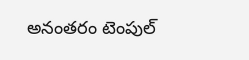అనంతరం టెంపుల్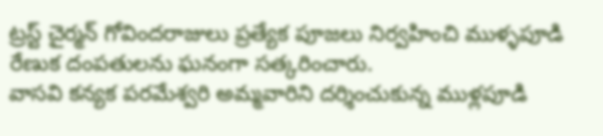ట్రస్ట్ చైర్మన్ గోవిందరాజులు ప్రత్యేక పూజలు నిర్వహించి ముళ్ళపూడి రేణుక దంపతులను ఘనంగా సత్కరించారు.
వాసవి కన్యక పరమేశ్వరి అమ్మవారిని దర్శించుకున్న ముళ్లపూడి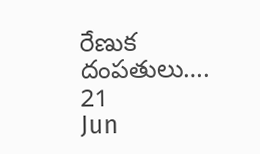రేణుక దంపతులు….
21
Jun